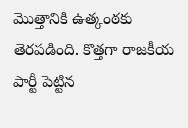మొత్తానికి ఉత్కంఠకు తెరపడింది. కొత్తగా రాజకీయ పార్టీ పెట్టిన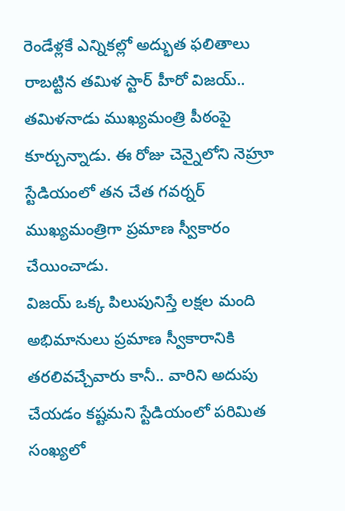రెండేళ్లకే ఎన్నికల్లో అద్భుత ఫలితాలు రాబట్టిన తమిళ స్టార్ హీరో విజయ్.. తమిళనాడు ముఖ్యమంత్రి పీఠంపై కూర్చున్నాడు. ఈ రోజు చెన్నైలోని నెహ్రూ స్టేడియంలో తన చేత గవర్నర్ ముఖ్యమంత్రిగా ప్రమాణ స్వీకారం చేయించాడు.
విజయ్ ఒక్క పిలుపునిస్తే లక్షల మంది అభిమానులు ప్రమాణ స్వీకారానికి తరలివచ్చేవారు కానీ.. వారిని అదుపు చేయడం కష్టమని స్టేడియంలో పరిమిత సంఖ్యలో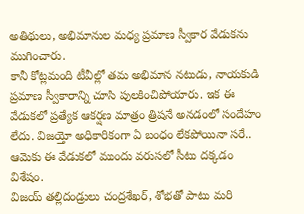అతిథులు, అభిమానుల మధ్య ప్రమాణ స్వీకార వేడుకను ముగించారు.
కానీ కోట్లమంది టీవీల్లో తమ అభిమాన నటుడు, నాయకుడి ప్రమాణ స్వీకారాన్ని చూసి పులకించిపోయారు. ఇక ఈ వేడుకలో ప్రత్యేక ఆకర్షణ మాత్రం త్రిషనే అనడంలో సందేహం లేదు. విజయ్తో అధికారికంగా ఏ బంధం లేకపోయినా సరే.. ఆమెకు ఈ వేడుకలో ముందు వరుసలో సీటు దక్కడం విశేషం.
విజయ్ తల్లిదండ్రులు చంద్రశేఖర్, శోభతో పాటు మరి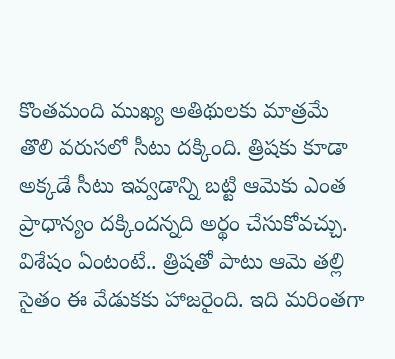కొంతమంది ముఖ్య అతిథులకు మాత్రమే తొలి వరుసలో సీటు దక్కింది. త్రిషకు కూడా అక్కడే సీటు ఇవ్వడాన్ని బట్టి ఆమెకు ఎంత ప్రాధాన్యం దక్కిందన్నది అర్థం చేసుకోవచ్చు. విశేషం ఏంటంటే.. త్రిషతో పాటు ఆమె తల్లి సైతం ఈ వేడుకకు హాజరైంది. ఇది మరింతగా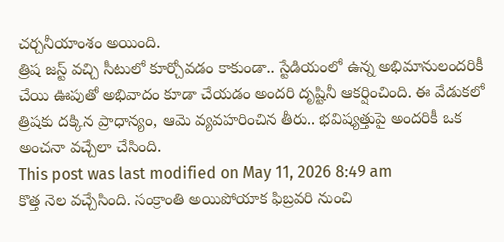చర్చనీయాంశం అయింది.
త్రిష జస్ట్ వచ్చి సీటులో కూర్చోవడం కాకుండా.. స్టేడియంలో ఉన్న అభిమానులందరికీ చేయి ఊపుతో అభివాదం కూడా చేయడం అందరి దృష్టినీ ఆకర్షించింది. ఈ వేడుకలో త్రిషకు దక్కిన ప్రాధాన్యం, ఆమె వ్యవహరించిన తీరు.. భవిష్యత్తుపై అందరికీ ఒక అంచనా వచ్చేలా చేసింది.
This post was last modified on May 11, 2026 8:49 am
కొత్త నెల వచ్చేసింది. సంక్రాంతి అయిపోయాక ఫిబ్రవరి నుంచి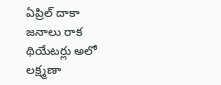ఏప్రిల్ దాకా జనాలు రాక థియేటర్లు అలో లక్ష్మణా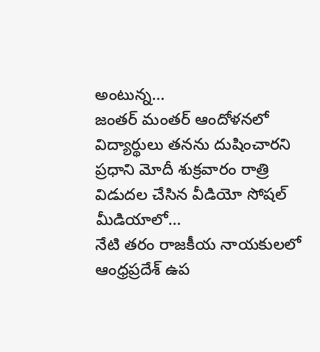అంటున్న…
జంతర్ మంతర్ ఆందోళనలో విద్యార్థులు తనను దుషించారని ప్రధాని మోదీ శుక్రవారం రాత్రి విడుదల చేసిన వీడియో సోషల్ మీడియాలో…
నేటి తరం రాజకీయ నాయకులలో ఆంధ్రప్రదేశ్ ఉప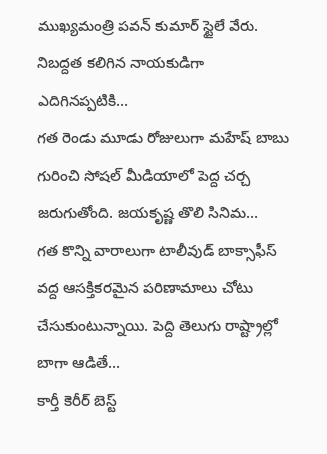ముఖ్యమంత్రి పవన్ కుమార్ స్టైలే వేరు. నిబద్దత కలిగిన నాయకుడిగా ఎదిగినప్పటికి…
గత రెండు మూడు రోజులుగా మహేష్ బాబు గురించి సోషల్ మీడియాలో పెద్ద చర్చ జరుగుతోంది. జయకృష్ణ తొలి సినిమ…
గత కొన్ని వారాలుగా టాలీవుడ్ బాక్సాఫీస్ వద్ద ఆసక్తికరమైన పరిణామాలు చోటు చేసుకుంటున్నాయి. పెద్ది తెలుగు రాష్ట్రాల్లో బాగా ఆడితే…
కార్తీ కెరీర్ బెస్ట్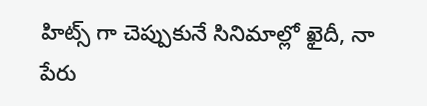హిట్స్ గా చెప్పుకునే సినిమాల్లో ఖైదీ, నా పేరు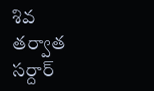శివ తర్వాత సర్దార్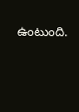ఉంటుంది.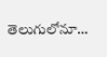తెలుగులోనూ…